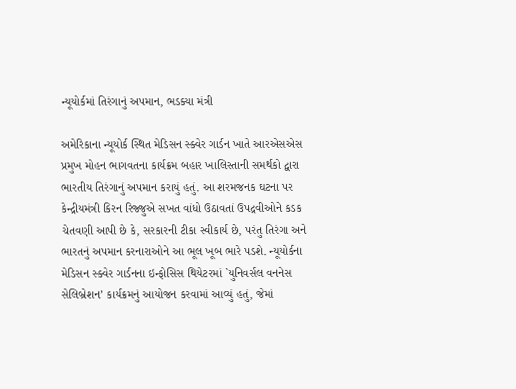ન્યૂયોર્કમાં તિરંગાનું અપમાન, ભડક્યા મંત્રી

અમેરિકાના ન્યૂયોર્ક સ્થિત મેડિસન સ્ક્વેર ગાર્ડન ખાતે આરએસએસ પ્રમુખ મોહન ભાગવતના કાર્યક્રમ બહાર ખાલિસ્તાની સમર્થકો દ્વારા ભારતીય તિરંગાનું અપમાન કરાયું હતું. આ શરમજનક ઘટના પર કેન્દ્રીયમંત્રી કિરન રિજ્જુએ સખત વાંધો ઉઠાવતાં ઉપદ્રવીઓને કડક ચેતવણી આપી છે કે, સરકારની ટીકા સ્વીકાર્ય છે, પરંતુ તિરંગા અને ભારતનું અપમાન કરનારાઓને આ ભૂલ ખૂબ ભારે પડશે. ન્યૂયોર્કના મેડિસન સ્ક્વેર ગાર્ડનના ઇન્ફોસિસ થિયેટરમાં `યુનિવર્સલ વનનેસ સેલિબ્રેશન’ કાર્યક્રમનું આયોજન કરવામાં આવ્યું હતું, જેમાં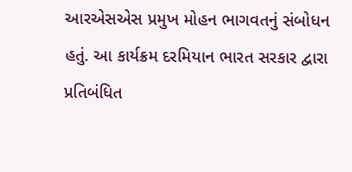આરએસએસ પ્રમુખ મોહન ભાગવતનું સંબોધન હતું. આ કાર્યક્રમ દરમિયાન ભારત સરકાર દ્વારા પ્રતિબંધિત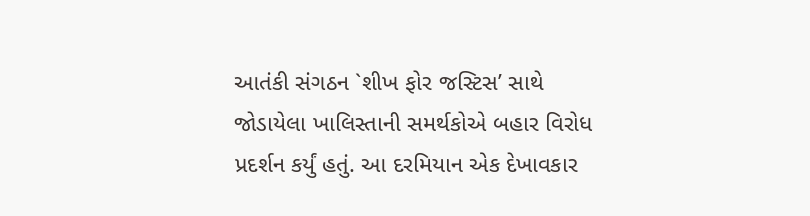આતંકી સંગઠન `શીખ ફોર જસ્ટિસ’ સાથે જોડાયેલા ખાલિસ્તાની સમર્થકોએ બહાર વિરોધ પ્રદર્શન કર્યું હતું. આ દરમિયાન એક દેખાવકાર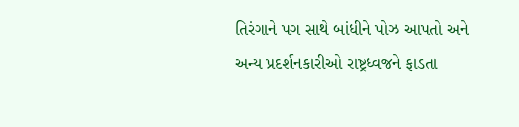તિરંગાને પગ સાથે બાંધીને પોઝ આપતો અને અન્ય પ્રદર્શનકારીઓ રાષ્ટ્રધ્વજને ફાડતા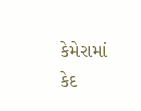કેમેરામાં કેદ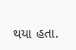થયા હતા.